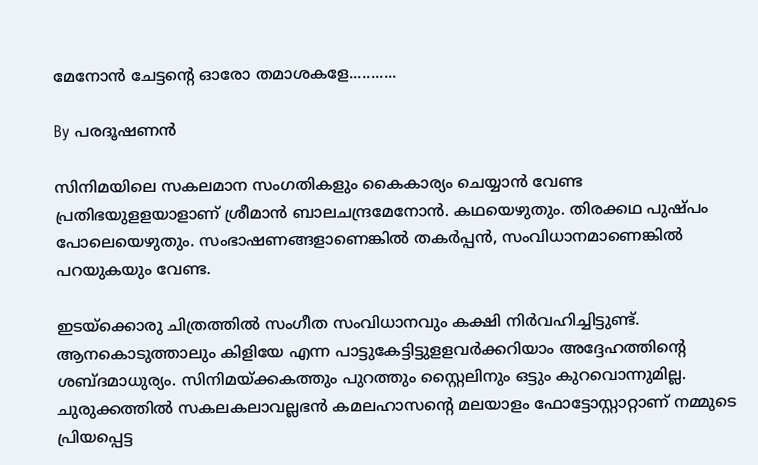മേനോന്‍ ചേട്ടന്റെ ഓരോ തമാശകളേ...........

By പരദൂഷണന്‍

സിനിമയിലെ സകലമാന സംഗതികളും കൈകാര്യം ചെയ്യാന്‍ വേണ്ട പ്രതിഭയുളളയാളാണ് ശ്രീമാന്‍ ബാലചന്ദ്രമേനോന്‍. കഥയെഴുതും. തിരക്കഥ പുഷ്പം പോലെയെഴുതും. സംഭാഷണങ്ങളാണെങ്കില്‍ തകര്‍പ്പന്‍, സംവിധാനമാണെങ്കില്‍ പറയുകയും വേണ്ട.

ഇടയ്ക്കൊരു ചിത്രത്തില്‍ സംഗീത സംവിധാനവും കക്ഷി നിര്‍വഹിച്ചിട്ടുണ്ട്. ആനകൊടുത്താലും കിളിയേ എന്ന പാട്ടുകേട്ടിട്ടുളളവര്‍ക്കറിയാം അദ്ദേഹത്തിന്റെ ശബ്ദമാധുര്യം. സിനിമയ്ക്കകത്തും പുറത്തും സ്റ്റൈലിനും ഒട്ടും കുറവൊന്നുമില്ല. ചുരുക്കത്തില്‍ സകലകലാവല്ലഭന്‍ കമലഹാസന്റെ മലയാളം ഫോട്ടോസ്റ്റാറ്റാണ് നമ്മുടെ പ്രിയപ്പെട്ട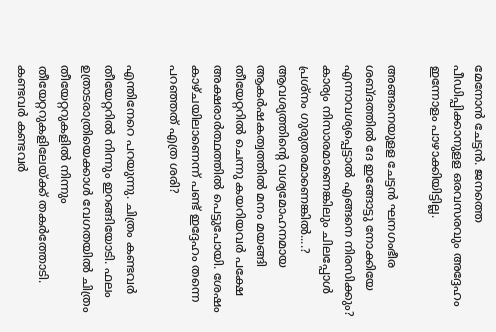മേനോന്‍ ചേട്ടന്‍. ജനത്തെ പീഡിപ്പിക്കാനുളള ഒരവസരവും അദ്ദേഹം ഇന്നോളം പാഴാക്കിയിട്ടില്ല.

അങ്ങനെയുളള ചേട്ടന്‍ ഘനഗംഭീര ശബ്ദത്തില്‍ ദേ ഇങ്ങോട്ടു നോക്കിയേ എന്നാവശ്യപ്പെട്ടാല്‍ എങ്ങനെ നിരസിക്കും? കാര്യം നിസാരമാണെങ്കിലും ചിലപ്പോള്‍ പ്രശ്നം ഗുരുതരമാണെങ്കില്‍....? ആവശ്യത്തിന്റെ വശ്യമോഹനമായ ആകര്‍ഷകത്വത്തില്‍ മനം മയങ്ങി തീയേറ്ററില്‍ ചെന്നു കയറിയവര്‍ പക്ഷേ അക്ഷരാര്‍ത്ഥത്തില്‍ പെട്ടുപോയി. ശേഷം കാഴ്ചയിലാണെന്ന് പണ്ട് ഇദ്ദേഹം തന്നെ പറഞ്ഞത് എത്ര ശരി?

എന്തിനേറെ പറയുന്നു. ചിത്രം കണ്ടവര്‍ തീയേറ്ററില്‍ നിന്നും ഇറങ്ങിയോടി. ഫലം ഉത്രാടരാത്രിയെക്കാള്‍ വേഗതയില്‍ ചിത്രം തീയേറ്ററുകളില്‍ നിന്നും തീയേറ്ററുകളിലേയ്ക്ക് തകര്‍ത്തോടി. കണ്ടവര്‍ കണ്ടവര്‍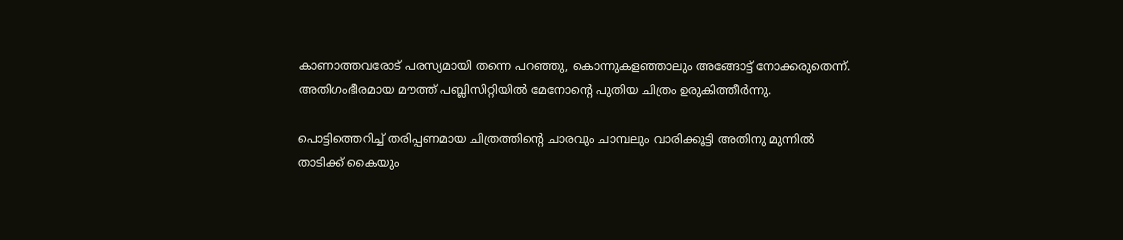കാണാത്തവരോട് പരസ്യമായി തന്നെ പറഞ്ഞു, കൊന്നുകളഞ്ഞാലും അങ്ങോട്ട് നോക്കരുതെന്ന്. അതിഗംഭീരമായ മൗത്ത് പബ്ലിസിറ്റിയില്‍ മേനോന്റെ പുതിയ ചിത്രം ഉരുകിത്തീര്‍ന്നു.

പൊട്ടിത്തെറിച്ച് തരിപ്പണമായ ചിത്രത്തിന്റെ ചാരവും ചാമ്പലും വാരിക്കൂട്ടി അതിനു മുന്നില്‍ താടിക്ക് കൈയും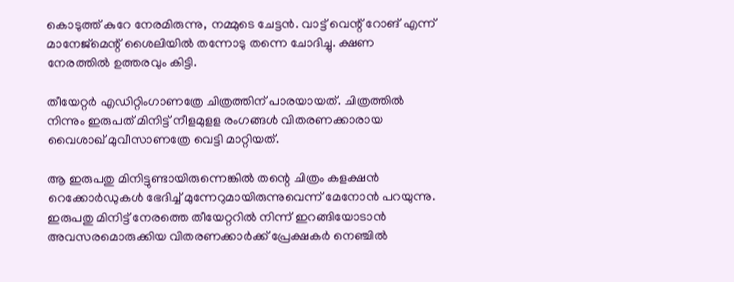കൊടുത്ത് കുറേ നേരമിരുന്നു, നമ്മുടെ ചേട്ടന്‍. വാട്ട് വെന്റ് റോങ് എന്ന് മാനേജ്‍മെന്റ് ശൈലിയില്‍ തന്നോടു തന്നെ ചോദിച്ചു. ക്ഷണ നേരത്തില്‍ ഉത്തരവും കിട്ടി.

തീയേറ്റര്‍ എഡിറ്റിംഗാണത്രേ ചിത്രത്തിന് പാരയായത്. ചിത്രത്തില്‍ നിന്നും ഇരുപത് മിനിട്ട് നീളമുളള രംഗങ്ങള്‍ വിതരണക്കാരായ വൈശാഖ് മുവീസാണത്രേ വെട്ടി മാറ്റിയത്.

ആ ഇരുപതു മിനിട്ടുണ്ടായിരുന്നെങ്കില്‍ തന്റെ ചിത്രം കളക്ഷന്‍ റെക്കോര്‍ഡുകള്‍ ഭേദിച്ച് മുന്നേറുമായിരുന്നുവെന്ന് മേനോന്‍ പറയുന്നു. ഇരുപതു മിനിട്ട് നേരത്തെ തീയേറ്ററില്‍ നിന്ന് ഇറങ്ങിയോടാന്‍ അവസരമൊരുക്കിയ വിതരണക്കാര്‍ക്ക് പ്രേക്ഷകര്‍ നെ‍ഞ്ചില്‍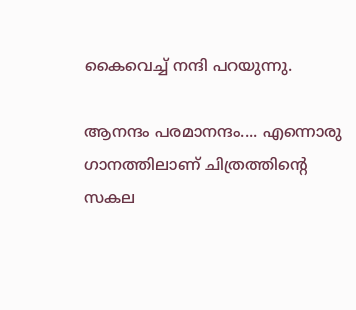കൈവെച്ച് നന്ദി പറയുന്നു.

ആനന്ദം പരമാനന്ദം.... എന്നൊരു ഗാനത്തിലാണ് ചിത്രത്തിന്റെ സകല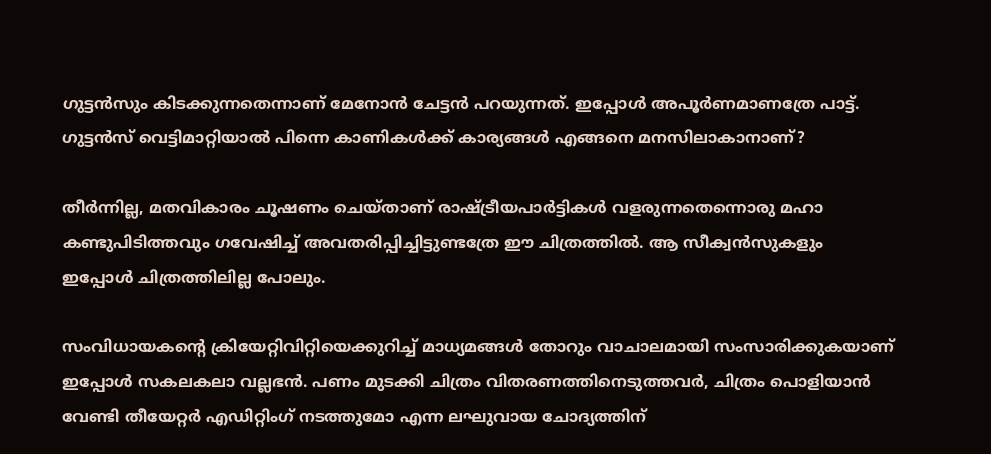ഗുട്ടന്‍സും കിടക്കുന്നതെന്നാണ് മേനോന്‍ ചേട്ടന്‍ പറയുന്നത്. ഇപ്പോള്‍ അപൂര്‍ണമാണത്രേ പാട്ട്. ഗുട്ടന്‍സ് വെട്ടിമാറ്റിയാല്‍ പിന്നെ കാണികള്‍ക്ക് കാര്യങ്ങള്‍ എങ്ങനെ മനസിലാകാനാണ്?

തീര്‍ന്നില്ല, മതവികാരം ചൂഷണം ചെയ്താണ് രാഷ്ട്രീയപാര്‍ട്ടികള്‍ വളരുന്നതെന്നൊരു മഹാ കണ്ടുപിടിത്തവും ഗവേഷിച്ച് അവതരിപ്പിച്ചിട്ടുണ്ടത്രേ ഈ ചിത്രത്തില്‍. ആ സീക്വന്‍സുകളും ഇപ്പോള്‍ ചിത്രത്തിലില്ല പോലും.

സംവിധായകന്റെ ക്രിയേറ്റിവിറ്റിയെക്കുറിച്ച് മാധ്യമങ്ങള്‍ തോറും വാചാലമായി സംസാരിക്കുകയാണ് ഇപ്പോള്‍ സകലകലാ വല്ലഭന്‍. പണം മുടക്കി ചിത്രം വിതരണത്തിനെടുത്തവര്‍, ചിത്രം പൊളിയാന്‍ വേണ്ടി തീയേറ്റര്‍ എഡിറ്റിംഗ് നടത്തുമോ എന്ന ലഘുവായ ചോദ്യത്തിന്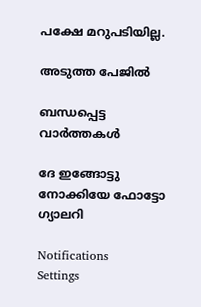പക്ഷേ മറുപടിയില്ല.

അടുത്ത പേജില്‍

ബന്ധപ്പെട്ട വാര്‍ത്തകള്‍

ദേ ഇങ്ങോട്ടു നോക്കിയേ ഫോട്ടോ ഗ്യാലറി

Notifications
Settings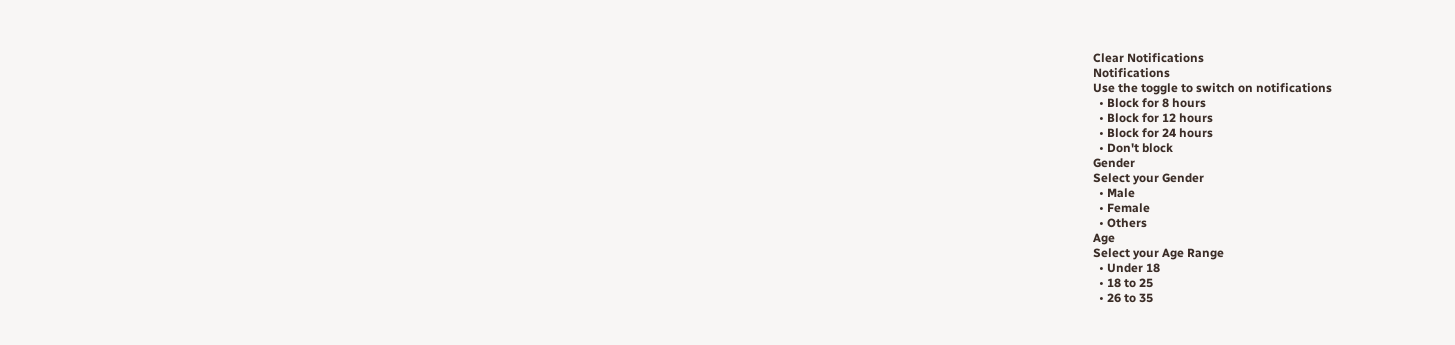Clear Notifications
Notifications
Use the toggle to switch on notifications
  • Block for 8 hours
  • Block for 12 hours
  • Block for 24 hours
  • Don't block
Gender
Select your Gender
  • Male
  • Female
  • Others
Age
Select your Age Range
  • Under 18
  • 18 to 25
  • 26 to 35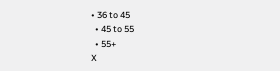• 36 to 45
  • 45 to 55
  • 55+
X